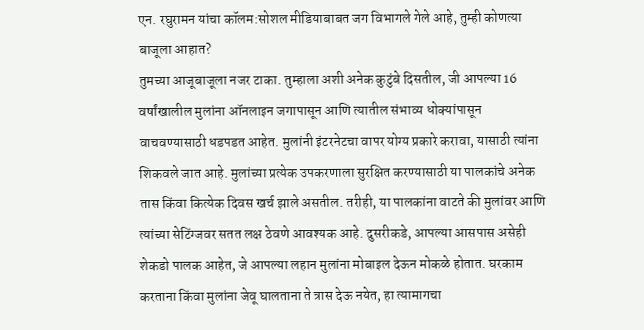एन. रघुरामन यांचा कॉलम:सोशल मीडियाबाबत जग विभागले गेले आहे, तुम्ही कोणत्या बाजूला आहात?
तुमच्या आजूबाजूला नजर टाका. तुम्हाला अशी अनेक कुटुंबे दिसतील, जी आपल्या 16 वर्षांखालील मुलांना ऑनलाइन जगापासून आणि त्यातील संभाव्य धोक्यांपासून वाचवण्यासाठी धडपडत आहेत. मुलांनी इंटरनेटचा वापर योग्य प्रकारे करावा, यासाठी त्यांना शिकवले जात आहे. मुलांच्या प्रत्येक उपकरणाला सुरक्षित करण्यासाठी या पालकांचे अनेक तास किंवा कित्येक दिवस खर्च झाले असतील. तरीही, या पालकांना वाटते की मुलांवर आणि त्यांच्या सेटिंग्जवर सतत लक्ष ठेवणे आवश्यक आहे. दुसरीकडे, आपल्या आसपास असेही शेकडो पालक आहेत, जे आपल्या लहान मुलांना मोबाइल देऊन मोकळे होतात. घरकाम करताना किंवा मुलांना जेवू घालताना ते त्रास देऊ नयेत, हा त्यामागचा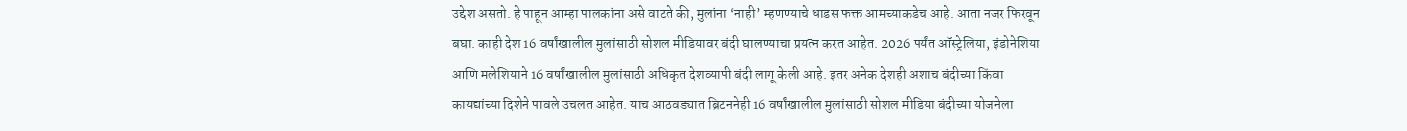उद्देश असतो. हे पाहून आम्हा पालकांना असे वाटते की, मुलांना ‘नाही’ म्हणण्याचे धाडस फक्त आमच्याकडेच आहे. आता नजर फिरवून बघा. काही देश 16 वर्षांखालील मुलांसाठी सोशल मीडियावर बंदी घालण्याचा प्रयत्न करत आहेत. 2026 पर्यंत ऑस्ट्रेलिया, इंडोनेशिया आणि मलेशियाने 16 वर्षांखालील मुलांसाठी अधिकृत देशव्यापी बंदी लागू केली आहे. इतर अनेक देशही अशाच बंदीच्या किंवा कायद्यांच्या दिशेने पावले उचलत आहेत. याच आठवड्यात ब्रिटननेही 16 वर्षांखालील मुलांसाठी सोशल मीडिया बंदीच्या योजनेला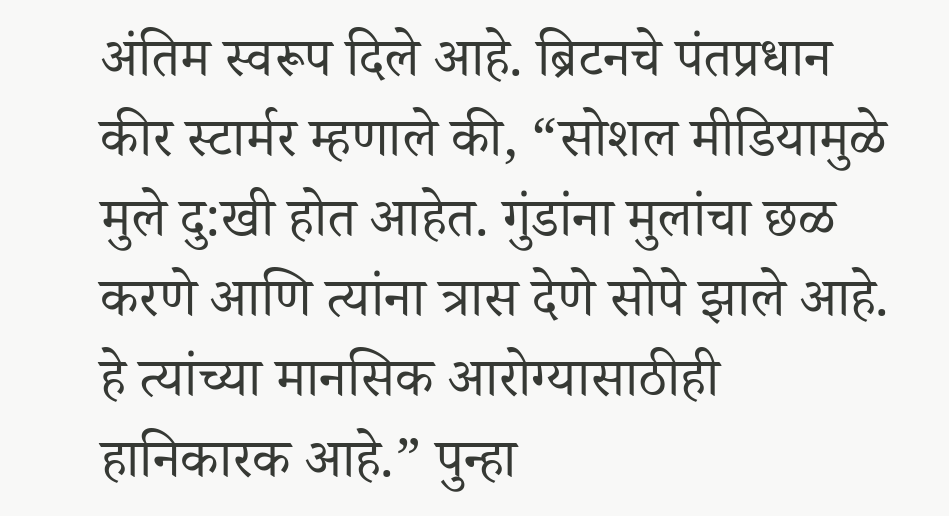अंतिम स्वरूप दिले आहे. ब्रिटनचे पंतप्रधान कीर स्टार्मर म्हणाले की, “सोशल मीडियामुळे मुले दु:खी होत आहेत. गुंडांना मुलांचा छळ करणे आणि त्यांना त्रास देणे सोपे झाले आहे. हे त्यांच्या मानसिक आरोग्यासाठीही हानिकारक आहे.” पुन्हा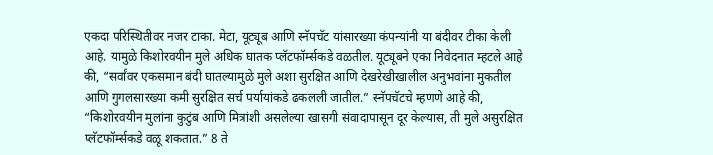एकदा परिस्थितीवर नजर टाका. मेटा, यूट्यूब आणि स्नॅपचॅट यांसारख्या कंपन्यांनी या बंदीवर टीका केली आहे. यामुळे किशोरवयीन मुले अधिक घातक प्लॅटफॉर्म्सकडे वळतील. यूट्यूबने एका निवेदनात म्हटले आहे की, “सर्वांवर एकसमान बंदी घातल्यामुळे मुले अशा सुरक्षित आणि देखरेखीखालील अनुभवांना मुकतील आणि गुगलसारख्या कमी सुरक्षित सर्च पर्यायांकडे ढकलली जातील.” स्नॅपचॅटचे म्हणणे आहे की, “किशोरवयीन मुलांना कुटुंब आणि मित्रांशी असलेल्या खासगी संवादापासून दूर केल्यास, ती मुले असुरक्षित प्लॅटफॉर्म्सकडे वळू शकतात.” 8 ते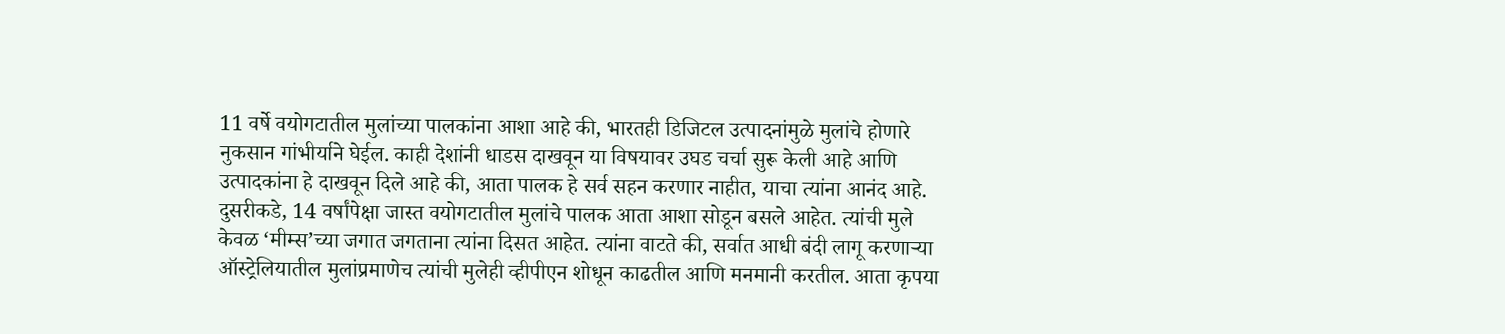11 वर्षे वयोगटातील मुलांच्या पालकांना आशा आहे की, भारतही डिजिटल उत्पादनांमुळे मुलांचे होणारे नुकसान गांभीर्याने घेईल. काही देशांनी धाडस दाखवून या विषयावर उघड चर्चा सुरू केली आहे आणि उत्पादकांना हे दाखवून दिले आहे की, आता पालक हे सर्व सहन करणार नाहीत, याचा त्यांना आनंद आहे. दुसरीकडे, 14 वर्षांपेक्षा जास्त वयोगटातील मुलांचे पालक आता आशा सोडून बसले आहेत. त्यांची मुले केवळ ‘मीम्स’च्या जगात जगताना त्यांना दिसत आहेत. त्यांना वाटते की, सर्वात आधी बंदी लागू करणाऱ्या ऑस्ट्रेलियातील मुलांप्रमाणेच त्यांची मुलेही व्हीपीएन शोधून काढतील आणि मनमानी करतील. आता कृपया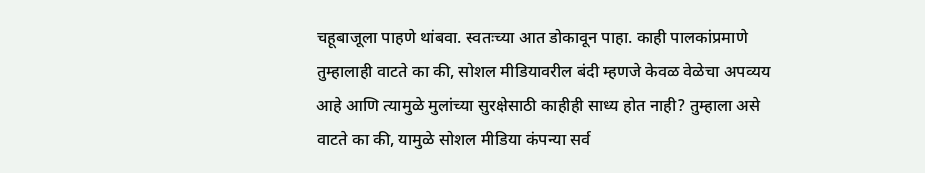चहूबाजूला पाहणे थांबवा. स्वतःच्या आत डोकावून पाहा. काही पालकांप्रमाणे तुम्हालाही वाटते का की, सोशल मीडियावरील बंदी म्हणजे केवळ वेळेचा अपव्यय आहे आणि त्यामुळे मुलांच्या सुरक्षेसाठी काहीही साध्य होत नाही? तुम्हाला असे वाटते का की, यामुळे सोशल मीडिया कंपन्या सर्व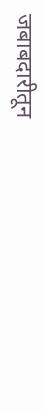जबाबदारीतून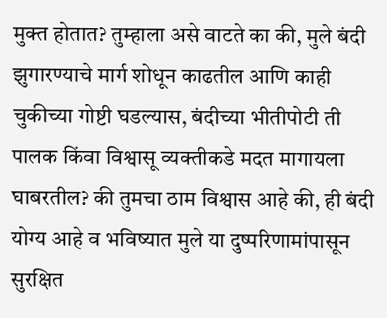मुक्त होतात? तुम्हाला असे वाटते का की, मुले बंदी झुगारण्याचे मार्ग शोधून काढतील आणि काही चुकीच्या गोष्टी घडल्यास, बंदीच्या भीतीपोटी ती पालक किंवा विश्वासू व्यक्तीकडे मदत मागायला घाबरतील? की तुमचा ठाम विश्वास आहे की, ही बंदी योग्य आहे व भविष्यात मुले या दुष्परिणामांपासून सुरक्षित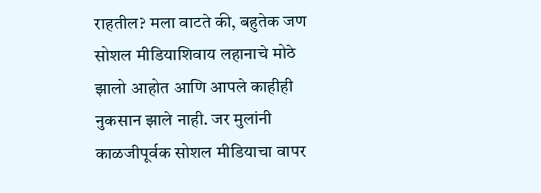राहतील? मला वाटते की, बहुतेक जण सोशल मीडियाशिवाय लहानाचे मोठे झालो आहोत आणि आपले काहीही नुकसान झाले नाही. जर मुलांनी काळजीपूर्वक सोशल मीडियाचा वापर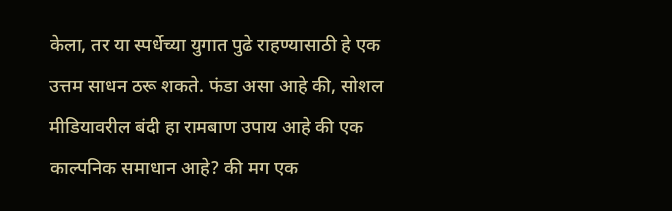केला, तर या स्पर्धेच्या युगात पुढे राहण्यासाठी हे एक उत्तम साधन ठरू शकते. फंडा असा आहे की, सोशल मीडियावरील बंदी हा रामबाण उपाय आहे की एक काल्पनिक समाधान आहे? की मग एक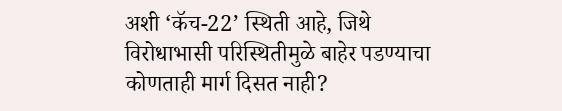अशी ‘कॅच-22’ स्थिती आहे, जिथे विरोधाभासी परिस्थितीमुळे बाहेर पडण्याचा कोणताही मार्ग दिसत नाही?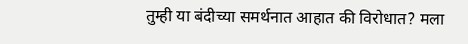तुम्ही या बंदीच्या समर्थनात आहात की विरोधात? मला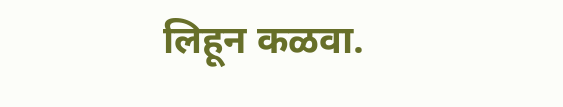लिहून कळवा.